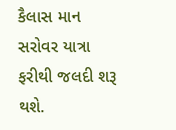કૈલાસ માન સરોવર યાત્રા ફરીથી જલદી શરૂ થશે.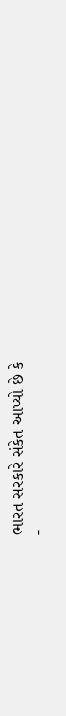ભારત સરકારે સંકેત આપ્યો છે કે
-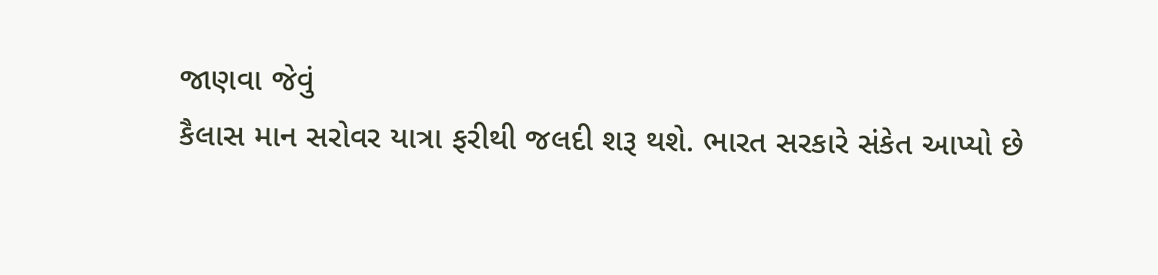જાણવા જેવું
કૈલાસ માન સરોવર યાત્રા ફરીથી જલદી શરૂ થશે. ભારત સરકારે સંકેત આપ્યો છે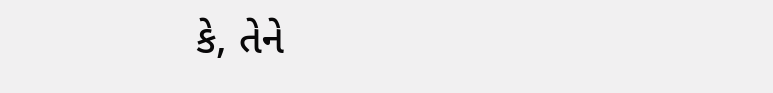કે, તેને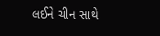લઈને ચીન સાથે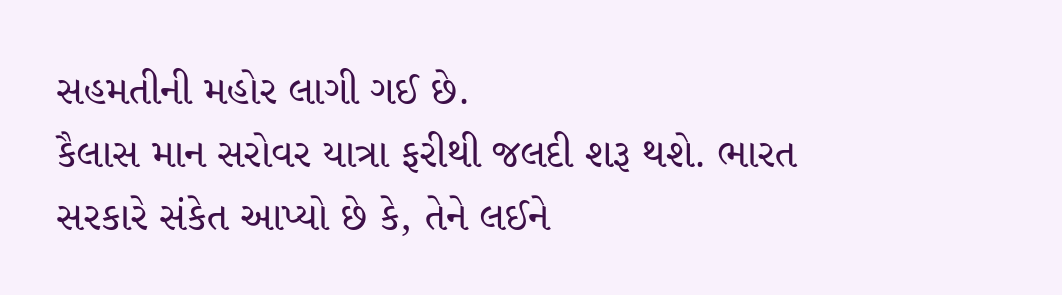સહમતીની મહોર લાગી ગઈ છે.
કૈલાસ માન સરોવર યાત્રા ફરીથી જલદી શરૂ થશે. ભારત સરકારે સંકેત આપ્યો છે કે, તેને લઈને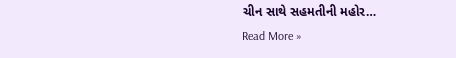ચીન સાથે સહમતીની મહોર…
Read More »